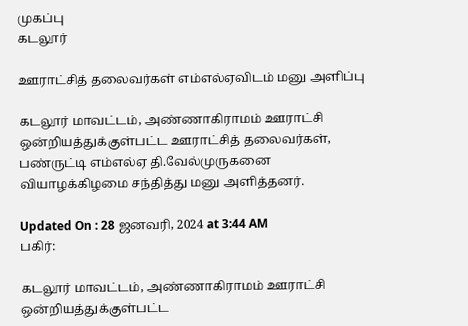முகப்பு
கடலூர்

ஊராட்சித் தலைவர்கள் எம்எல்ஏவிடம் மனு அளிப்பு

கடலூர் மாவட்டம், அண்ணாகிராமம் ஊராட்சி ஒன்றியத்துக்குள்பட்ட ஊராட்சித் தலைவர்கள், பண்ருட்டி எம்எல்ஏ தி.வேல்முருகனை வியாழக்கிழமை சந்தித்து மனு அளித்தனர்.

Updated On : 28 ஜனவரி, 2024 at 3:44 AM
பகிர்:

கடலூர் மாவட்டம், அண்ணாகிராமம் ஊராட்சி ஒன்றியத்துக்குள்பட்ட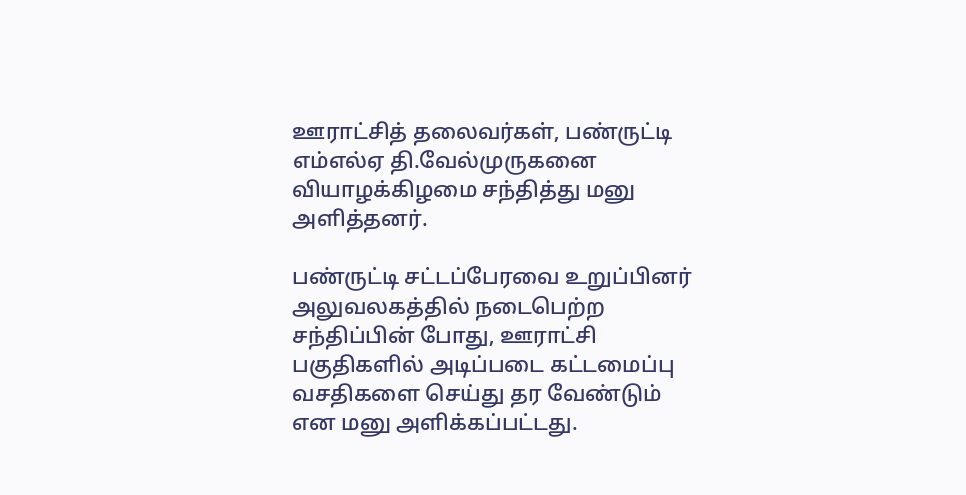ஊராட்சித் தலைவர்கள், பண்ருட்டி எம்எல்ஏ தி.வேல்முருகனை வியாழக்கிழமை சந்தித்து மனு அளித்தனர்.

பண்ருட்டி சட்டப்பேரவை உறுப்பினர் அலுவலகத்தில் நடைபெற்ற சந்திப்பின் போது, ஊராட்சி பகுதிகளில் அடிப்படை கட்டமைப்பு வசதிகளை செய்து தர வேண்டும் என மனு அளிக்கப்பட்டது.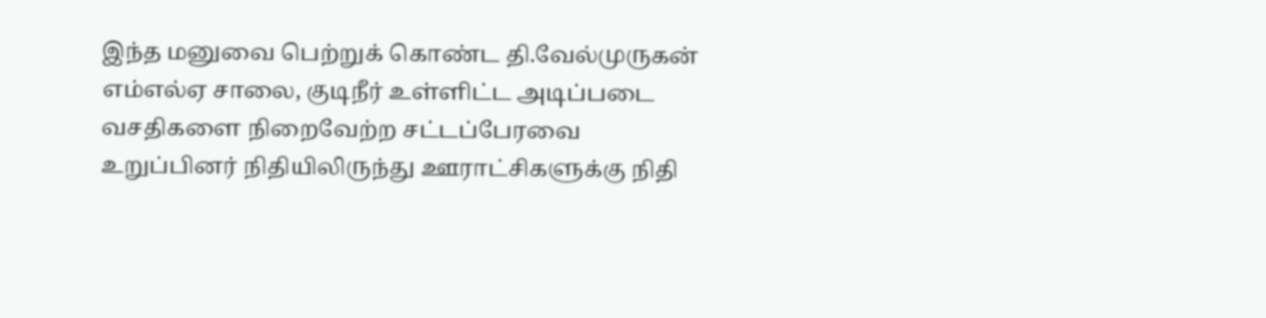இந்த மனுவை பெற்றுக் கொண்ட தி.வேல்முருகன் எம்எல்ஏ சாலை, குடிநீர் உள்ளிட்ட அடிப்படை வசதிகளை நிறைவேற்ற சட்டப்பேரவை உறுப்பினர் நிதியிலிருந்து ஊராட்சிகளுக்கு நிதி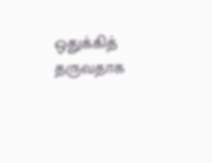ஒதுக்கித் தருவதாக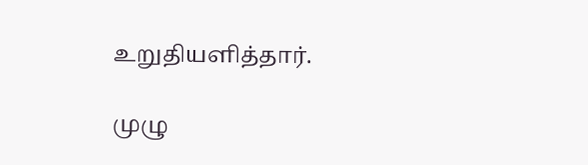உறுதியளித்தார்.

முழு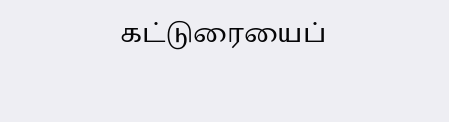கட்டுரையைப்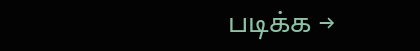படிக்க →